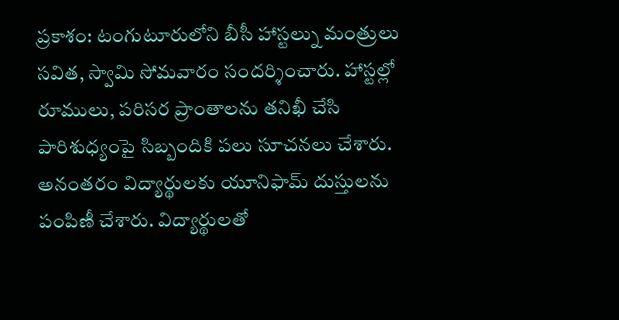ప్రకాశం: టంగుటూరులోని బీసీ హాస్టల్ను మంత్రులు సవిత, స్వామి సోమవారం సందర్శించారు. హాస్టల్లో రూములు, పరిసర ప్రాంతాలను తనిఖీ చేసి పారిశుధ్యంపై సిబ్బందికి పలు సూచనలు చేశారు. అనంతరం విద్యార్థులకు యూనిఫామ్ దుస్తులను పంపిణీ చేశారు. విద్యార్థులతో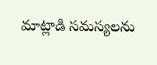మాట్లాడి సమస్యలను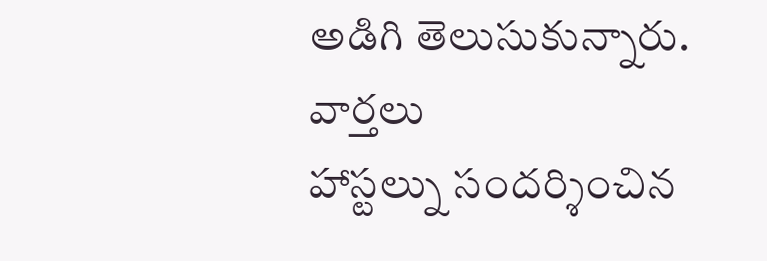అడిగి తెలుసుకున్నారు.
వార్తలు
హాస్టల్ను సందర్శించిన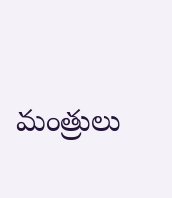మంత్రులు